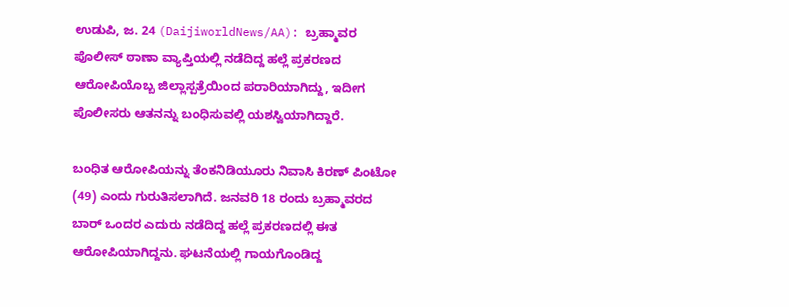ಉಡುಪಿ, ಜ. 24 (DaijiworldNews/AA): ಬ್ರಹ್ಮಾವರ ಪೊಲೀಸ್ ಠಾಣಾ ವ್ಯಾಪ್ತಿಯಲ್ಲಿ ನಡೆದಿದ್ದ ಹಲ್ಲೆ ಪ್ರಕರಣದ ಆರೋಪಿಯೊಬ್ಬ ಜಿಲ್ಲಾಸ್ಪತ್ರೆಯಿಂದ ಪರಾರಿಯಾಗಿದ್ದು, ಇದೀಗ ಪೊಲೀಸರು ಆತನನ್ನು ಬಂಧಿಸುವಲ್ಲಿ ಯಶಸ್ವಿಯಾಗಿದ್ದಾರೆ.

ಬಂಧಿತ ಆರೋಪಿಯನ್ನು ತೆಂಕನಿಡಿಯೂರು ನಿವಾಸಿ ಕಿರಣ್ ಪಿಂಟೋ (49) ಎಂದು ಗುರುತಿಸಲಾಗಿದೆ. ಜನವರಿ 18 ರಂದು ಬ್ರಹ್ಮಾವರದ ಬಾರ್ ಒಂದರ ಎದುರು ನಡೆದಿದ್ದ ಹಲ್ಲೆ ಪ್ರಕರಣದಲ್ಲಿ ಈತ ಆರೋಪಿಯಾಗಿದ್ದನು. ಘಟನೆಯಲ್ಲಿ ಗಾಯಗೊಂಡಿದ್ದ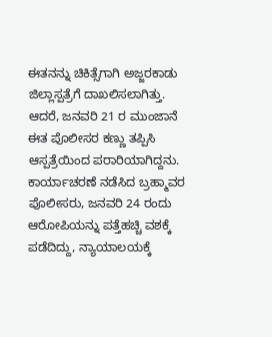ಈತನನ್ನು ಚಿಕಿತ್ಸೆಗಾಗಿ ಅಜ್ಜರಕಾಡು ಜಿಲ್ಲಾಸ್ಪತ್ರೆಗೆ ದಾಖಲಿಸಲಾಗಿತ್ತು.
ಆದರೆ, ಜನವರಿ 21 ರ ಮುಂಜಾನೆ ಈತ ಪೊಲೀಸರ ಕಣ್ಣು ತಪ್ಪಿಸಿ ಆಸ್ಪತ್ರೆಯಿಂದ ಪರಾರಿಯಾಗಿದ್ದನು. ಕಾರ್ಯಾಚರಣೆ ನಡೆಸಿದ ಬ್ರಹ್ಮಾವರ ಪೊಲೀಸರು, ಜನವರಿ 24 ರಂದು ಆರೋಪಿಯನ್ನು ಪತ್ತೆಹಚ್ಚಿ ವಶಕ್ಕೆ ಪಡೆದಿದ್ದು, ನ್ಯಾಯಾಲಯಕ್ಕೆ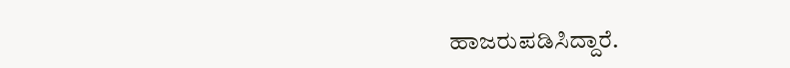ಹಾಜರುಪಡಿಸಿದ್ದಾರೆ.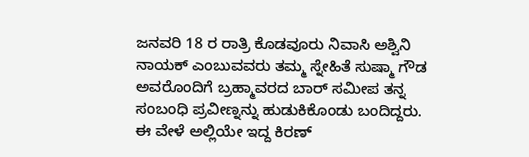ಜನವರಿ 18 ರ ರಾತ್ರಿ ಕೊಡವೂರು ನಿವಾಸಿ ಅಶ್ವಿನಿ ನಾಯಕ್ ಎಂಬುವವರು ತಮ್ಮ ಸ್ನೇಹಿತೆ ಸುಷ್ಮಾ ಗೌಡ ಅವರೊಂದಿಗೆ ಬ್ರಹ್ಮಾವರದ ಬಾರ್ ಸಮೀಪ ತನ್ನ ಸಂಬಂಧಿ ಪ್ರವೀಣ್ನನ್ನು ಹುಡುಕಿಕೊಂಡು ಬಂದಿದ್ದರು. ಈ ವೇಳೆ ಅಲ್ಲಿಯೇ ಇದ್ದ ಕಿರಣ್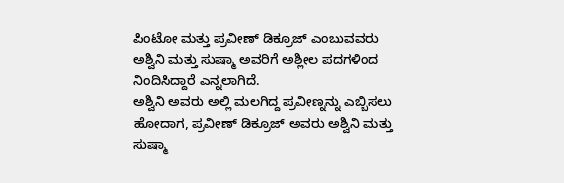ಪಿಂಟೋ ಮತ್ತು ಪ್ರವೀಣ್ ಡಿಕ್ರೂಜ್ ಎಂಬುವವರು ಅಶ್ವಿನಿ ಮತ್ತು ಸುಷ್ಮಾ ಅವರಿಗೆ ಅಶ್ಲೀಲ ಪದಗಳಿಂದ ನಿಂದಿಸಿದ್ದಾರೆ ಎನ್ನಲಾಗಿದೆ.
ಅಶ್ವಿನಿ ಅವರು ಅಲ್ಲಿ ಮಲಗಿದ್ದ ಪ್ರವೀಣ್ನನ್ನು ಎಬ್ಬಿಸಲು ಹೋದಾಗ, ಪ್ರವೀಣ್ ಡಿಕ್ರೂಜ್ ಅವರು ಅಶ್ವಿನಿ ಮತ್ತು ಸುಷ್ಮಾ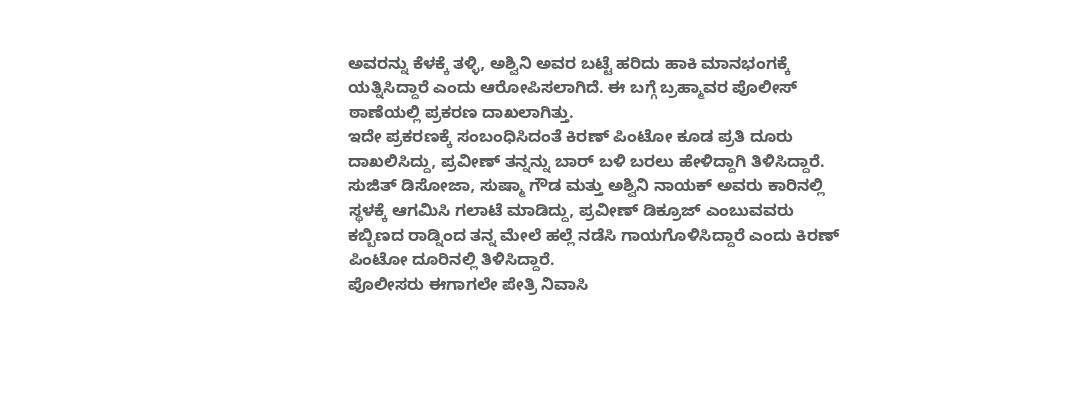ಅವರನ್ನು ಕೆಳಕ್ಕೆ ತಳ್ಳಿ, ಅಶ್ವಿನಿ ಅವರ ಬಟ್ಟೆ ಹರಿದು ಹಾಕಿ ಮಾನಭಂಗಕ್ಕೆ ಯತ್ನಿಸಿದ್ದಾರೆ ಎಂದು ಆರೋಪಿಸಲಾಗಿದೆ. ಈ ಬಗ್ಗೆ ಬ್ರಹ್ಮಾವರ ಪೊಲೀಸ್ ಠಾಣೆಯಲ್ಲಿ ಪ್ರಕರಣ ದಾಖಲಾಗಿತ್ತು.
ಇದೇ ಪ್ರಕರಣಕ್ಕೆ ಸಂಬಂಧಿಸಿದಂತೆ ಕಿರಣ್ ಪಿಂಟೋ ಕೂಡ ಪ್ರತಿ ದೂರು ದಾಖಲಿಸಿದ್ದು, ಪ್ರವೀಣ್ ತನ್ನನ್ನು ಬಾರ್ ಬಳಿ ಬರಲು ಹೇಳಿದ್ದಾಗಿ ತಿಳಿಸಿದ್ದಾರೆ. ಸುಜಿತ್ ಡಿಸೋಜಾ, ಸುಷ್ಮಾ ಗೌಡ ಮತ್ತು ಅಶ್ವಿನಿ ನಾಯಕ್ ಅವರು ಕಾರಿನಲ್ಲಿ ಸ್ಥಳಕ್ಕೆ ಆಗಮಿಸಿ ಗಲಾಟೆ ಮಾಡಿದ್ದು, ಪ್ರವೀಣ್ ಡಿಕ್ರೂಜ್ ಎಂಬುವವರು ಕಬ್ಬಿಣದ ರಾಡ್ನಿಂದ ತನ್ನ ಮೇಲೆ ಹಲ್ಲೆ ನಡೆಸಿ ಗಾಯಗೊಳಿಸಿದ್ದಾರೆ ಎಂದು ಕಿರಣ್ ಪಿಂಟೋ ದೂರಿನಲ್ಲಿ ತಿಳಿಸಿದ್ದಾರೆ.
ಪೊಲೀಸರು ಈಗಾಗಲೇ ಪೇತ್ರಿ ನಿವಾಸಿ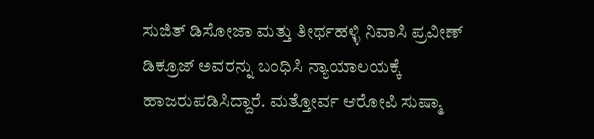ಸುಜಿತ್ ಡಿಸೋಜಾ ಮತ್ತು ತೀರ್ಥಹಳ್ಳಿ ನಿವಾಸಿ ಪ್ರವೀಣ್ ಡಿಕ್ರೂಜ್ ಅವರನ್ನು ಬಂಧಿಸಿ ನ್ಯಾಯಾಲಯಕ್ಕೆ ಹಾಜರುಪಡಿಸಿದ್ದಾರೆ. ಮತ್ತೋರ್ವ ಆರೋಪಿ ಸುಷ್ಮಾ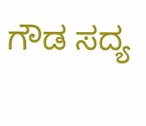ಗೌಡ ಸದ್ಯ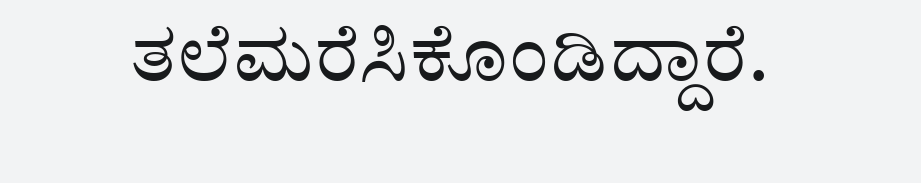ತಲೆಮರೆಸಿಕೊಂಡಿದ್ದಾರೆ.